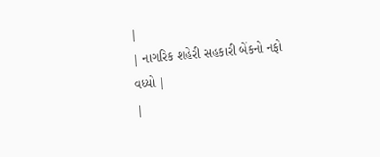|
| નાગરિક શહેરી સહકારી બેંકનો નફો વધ્યો |
|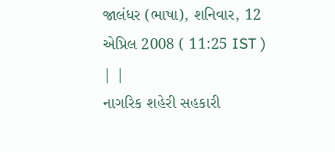જાલંધર (ભાષા), શનિવાર, 12 એપ્રિલ 2008 ( 11:25 IST ) | |
નાગરિક શહેરી સહકારી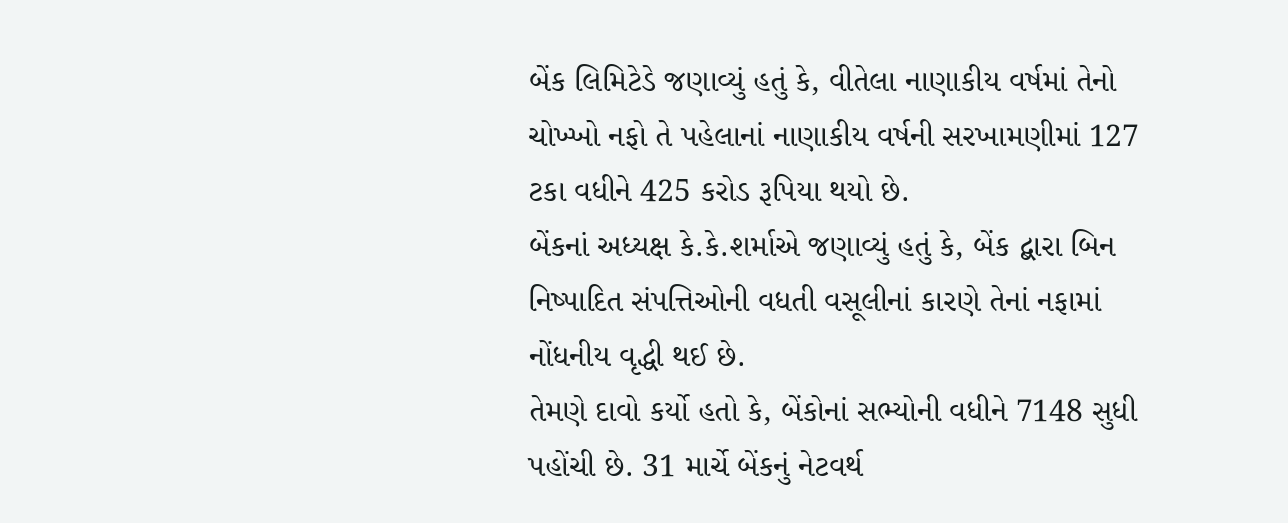બેંક લિમિટેડે જણાવ્યું હતું કે, વીતેલા નાણાકીય વર્ષમાં તેનો ચોખ્ખો નફો તે પહેલાનાં નાણાકીય વર્ષની સરખામણીમાં 127 ટકા વધીને 425 કરોડ રૂપિયા થયો છે.
બેંકનાં અધ્યક્ષ કે.કે.શર્માએ જણાવ્યું હતું કે, બેંક દ્બારા બિન નિષ્પાદિત સંપત્તિઓની વધતી વસૂલીનાં કારણે તેનાં નફામાં નોંધનીય વૃદ્ધી થઈ છે.
તેમણે દાવો કર્યો હતો કે, બેંકોનાં સભ્યોની વધીને 7148 સુધી પહોંચી છે. 31 માર્ચે બેંકનું નેટવર્થ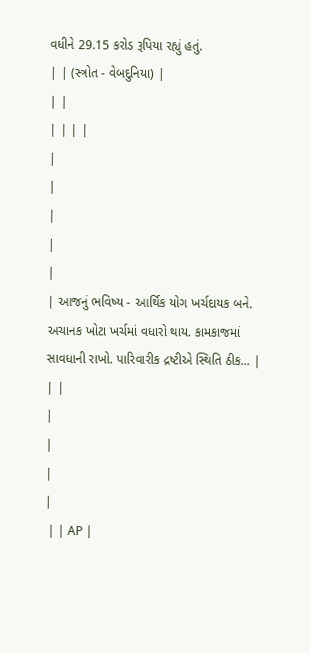વધીને 29.15 કરોડ રૂપિયા રહ્યું હતું.
| | (સ્ત્રોત - વેબદુનિયા) |
| |
| | | |
|
|
|
|
|
| આજનું ભવિષ્ય - આર્થિક યોગ ખર્ચદાયક બને. અચાનક ખોટા ખર્ચમાં વધારો થાય. કામકાજમાં સાવધાની રાખો. પારિવારીક દ્રષ્ટીએ સ્થિતિ ઠીક... |
| |
|
|
|
|
 | | AP |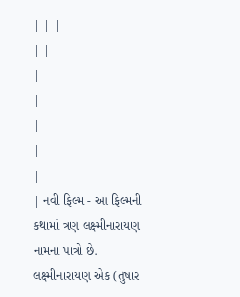| | |
| |
|
|
|
|
|
| નવી ફિલ્મ - આ ફિલ્મની કથામાં ત્રણ લક્ષ્મીનારાયણ નામના પાત્રો છે. લક્ષ્મીનારાયણ એક (તુષાર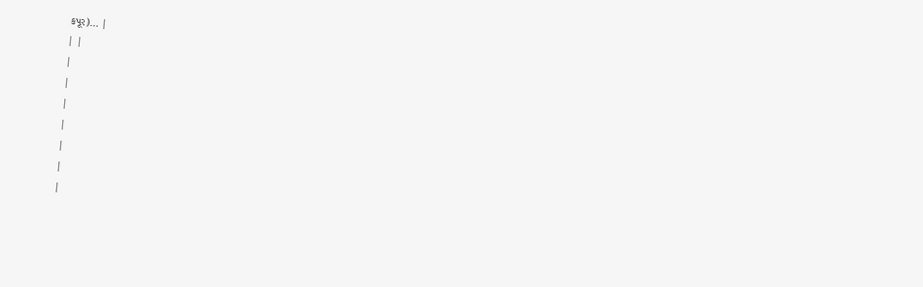કપૂર)... |
| |
|
|
|
|
|
|
|